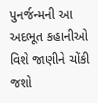પુનર્જન્મની આ અદભૂત કહાનીઓ વિશે જાણીને ચોંકી જશો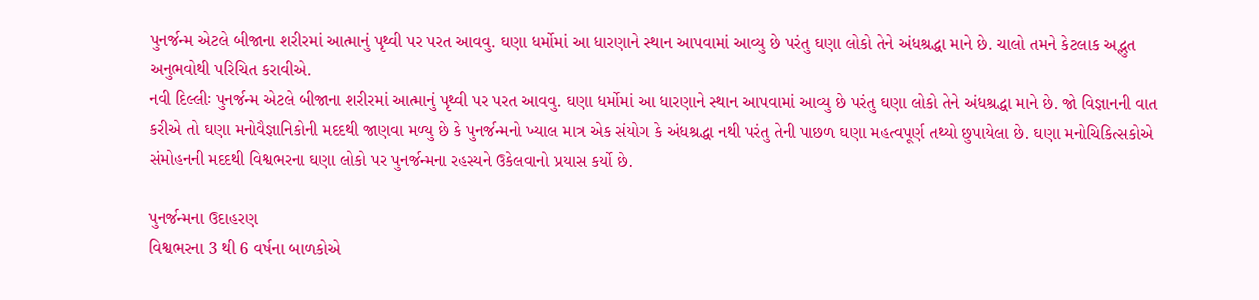પુનર્જન્મ એટલે બીજાના શરીરમાં આત્માનું પૃથ્વી પર પરત આવવુ. ઘણા ધર્મોમાં આ ધારણાને સ્થાન આપવામાં આવ્યુ છે પરંતુ ઘણા લોકો તેને અંધશ્રદ્ધા માને છે. ચાલો તમને કેટલાક અદ્ભુત અનુભવોથી પરિચિત કરાવીએ.
નવી દિલ્લીઃ પુનર્જન્મ એટલે બીજાના શરીરમાં આત્માનું પૃથ્વી પર પરત આવવુ. ઘણા ધર્મોમાં આ ધારણાને સ્થાન આપવામાં આવ્યુ છે પરંતુ ઘણા લોકો તેને અંધશ્રદ્ધા માને છે. જો વિજ્ઞાનની વાત કરીએ તો ઘણા મનોવૈજ્ઞાનિકોની મદદથી જાણવા મળ્યુ છે કે પુનર્જન્મનો ખ્યાલ માત્ર એક સંયોગ કે અંધશ્રદ્ધા નથી પરંતુ તેની પાછળ ઘણા મહત્વપૂર્ણ તથ્યો છુપાયેલા છે. ઘણા મનોચિકિત્સકોએ સંમોહનની મદદથી વિશ્વભરના ઘણા લોકો પર પુનર્જન્મના રહસ્યને ઉકેલવાનો પ્રયાસ કર્યો છે.

પુનર્જન્મના ઉદાહરણ
વિશ્વભરના 3 થી 6 વર્ષના બાળકોએ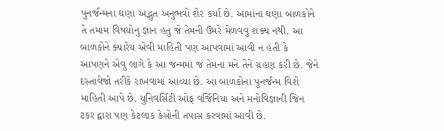પુનર્જન્મના ઘણા અદ્ભુત અનુભવો શેર કર્યા છે. આમાંના ઘણા બાળકોને તે તમામ વિષયોનુ જ્ઞાન હતુ જે તેમની ઉંમરે મેળવવુ શક્ય નથી. આ બાળકોને ક્યારેય એવી માહિતી પણ આપવામાં આવી ન હતી કે આપણને એવુ લાગે કે આ જન્મમાં જ તેમના મને તેને ગ્રહણ કરી છે. જેને દસ્તાવેજો તરીકે રાખવામાં આવ્યા છે. આ બાળકોના પુનર્જન્મ વિશે માહિતી આપે છે. યુનિવર્સિટી ઓફ વર્જિનિયા અને મનોવિજ્ઞાની જિન ટકર દ્વારા પણ કેટલાક કેસોની તપાસ કરવામાં આવી છે.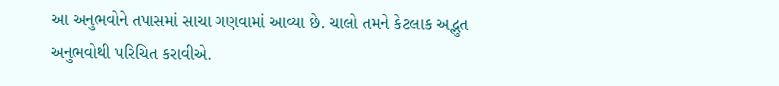આ અનુભવોને તપાસમાં સાચા ગણવામાં આવ્યા છે. ચાલો તમને કેટલાક અદ્ભુત અનુભવોથી પરિચિત કરાવીએ.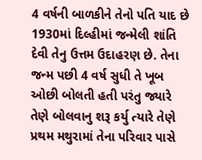4 વર્ષની બાળકીને તેનો પતિ યાદ છે
1930માં દિલ્હીમાં જન્મેલી શાંતિ દેવી તેનુ ઉત્તમ ઉદાહરણ છે. તેના જન્મ પછી 4 વર્ષ સુધી તે ખૂબ ઓછી બોલતી હતી પરંતુ જ્યારે તેણે બોલવાનુ શરૂ કર્યુ ત્યારે તેણે પ્રથમ મથુરામાં તેના પરિવાર પાસે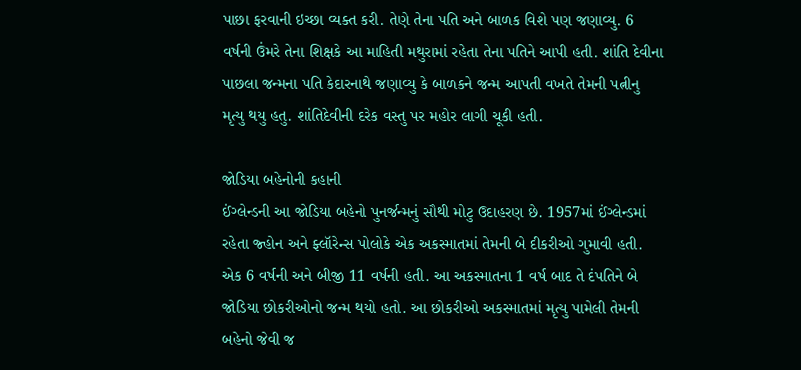પાછા ફરવાની ઇચ્છા વ્યક્ત કરી. તેણે તેના પતિ અને બાળક વિશે પણ જણાવ્યુ. 6 વર્ષની ઉંમરે તેના શિક્ષકે આ માહિતી મથુરામાં રહેતા તેના પતિને આપી હતી. શાંતિ દેવીના પાછલા જન્મના પતિ કેદારનાથે જણાવ્યુ કે બાળકને જન્મ આપતી વખતે તેમની પત્નીનુ મૃત્યુ થયુ હતુ. શાંતિદેવીની દરેક વસ્તુ પર મહોર લાગી ચૂકી હતી.

જોડિયા બહેનોની કહાની
ઈંગ્લેન્ડની આ જોડિયા બહેનો પુનર્જન્મનું સૌથી મોટુ ઉદાહરણ છે. 1957માં ઈંગ્લેન્ડમાં રહેતા જ્હોન અને ફ્લૉરેન્સ પોલોકે એક અકસ્માતમાં તેમની બે દીકરીઓ ગુમાવી હતી. એક 6 વર્ષની અને બીજી 11 વર્ષની હતી. આ અકસ્માતના 1 વર્ષ બાદ તે દંપતિને બે જોડિયા છોકરીઓનો જન્મ થયો હતો. આ છોકરીઓ અકસ્માતમાં મૃત્યુ પામેલી તેમની બહેનો જેવી જ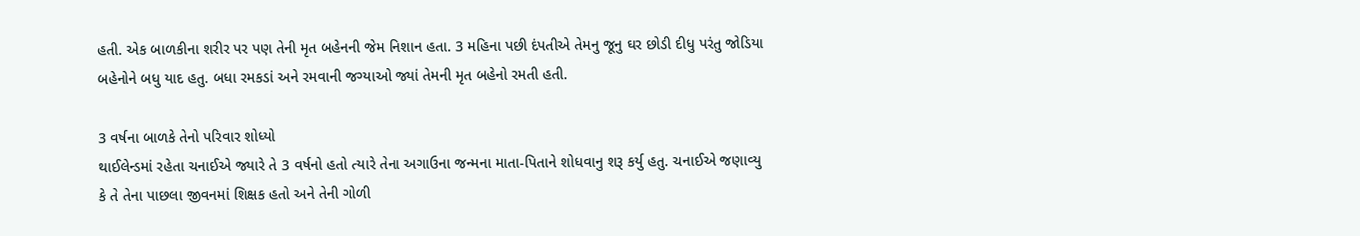હતી. એક બાળકીના શરીર પર પણ તેની મૃત બહેનની જેમ નિશાન હતા. 3 મહિના પછી દંપતીએ તેમનુ જૂનુ ઘર છોડી દીધુ પરંતુ જોડિયા બહેનોને બધુ યાદ હતુ. બધા રમકડાં અને રમવાની જગ્યાઓ જ્યાં તેમની મૃત બહેનો રમતી હતી.

3 વર્ષના બાળકે તેનો પરિવાર શોધ્યો
થાઈલેન્ડમાં રહેતા ચનાઈએ જ્યારે તે 3 વર્ષનો હતો ત્યારે તેના અગાઉના જન્મના માતા-પિતાને શોધવાનુ શરૂ કર્યુ હતુ. ચનાઈએ જણાવ્યુ કે તે તેના પાછલા જીવનમાં શિક્ષક હતો અને તેની ગોળી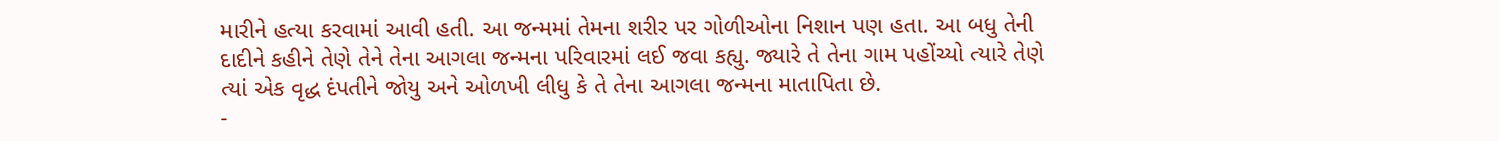મારીને હત્યા કરવામાં આવી હતી. આ જન્મમાં તેમના શરીર પર ગોળીઓના નિશાન પણ હતા. આ બધુ તેની દાદીને કહીને તેણે તેને તેના આગલા જન્મના પરિવારમાં લઈ જવા કહ્યુ. જ્યારે તે તેના ગામ પહોંચ્યો ત્યારે તેણે ત્યાં એક વૃદ્ધ દંપતીને જોયુ અને ઓળખી લીધુ કે તે તેના આગલા જન્મના માતાપિતા છે.
-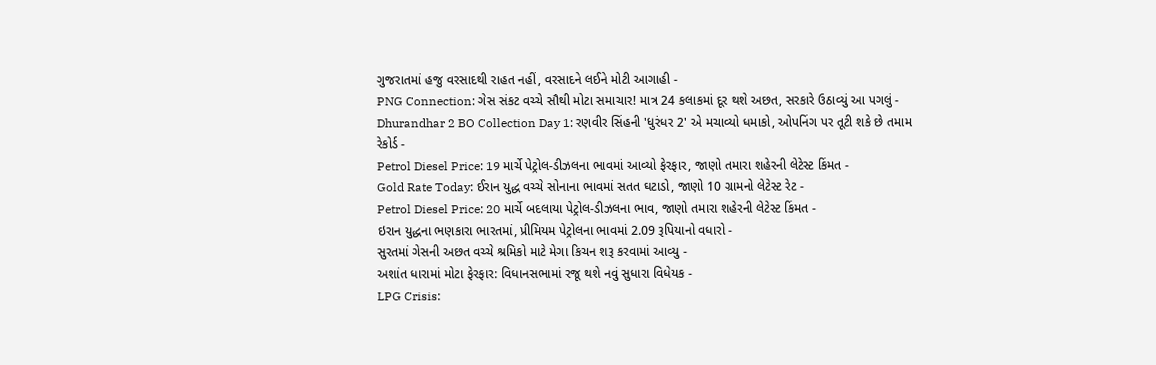ગુજરાતમાં હજુ વરસાદથી રાહત નહીં, વરસાદને લઈને મોટી આગાહી -
PNG Connection: ગેસ સંકટ વચ્ચે સૌથી મોટા સમાચાર! માત્ર 24 કલાકમાં દૂર થશે અછત, સરકારે ઉઠાવ્યું આ પગલું -
Dhurandhar 2 BO Collection Day 1: રણવીર સિંહની 'ધુરંધર 2' એ મચાવ્યો ધમાકો, ઓપનિંગ પર તૂટી શકે છે તમામ રેકોર્ડ -
Petrol Diesel Price: 19 માર્ચે પેટ્રોલ-ડીઝલના ભાવમાં આવ્યો ફેરફાર, જાણો તમારા શહેરની લેટેસ્ટ કિંમત -
Gold Rate Today: ઈરાન યુદ્ધ વચ્ચે સોનાના ભાવમાં સતત ઘટાડો, જાણો 10 ગ્રામનો લેટેસ્ટ રેટ -
Petrol Diesel Price: 20 માર્ચે બદલાયા પેટ્રોલ-ડીઝલના ભાવ, જાણો તમારા શહેરની લેટેસ્ટ કિંમત -
ઇરાન યુદ્ધના ભણકારા ભારતમાં, પ્રીમિયમ પેટ્રોલના ભાવમાં 2.09 રૂપિયાનો વધારો -
સુરતમાં ગેસની અછત વચ્ચે શ્રમિકો માટે મેગા કિચન શરૂ કરવામાં આવ્યુ -
અશાંત ધારામાં મોટા ફેરફાર: વિધાનસભામાં રજૂ થશે નવું સુધારા વિધેયક -
LPG Crisis: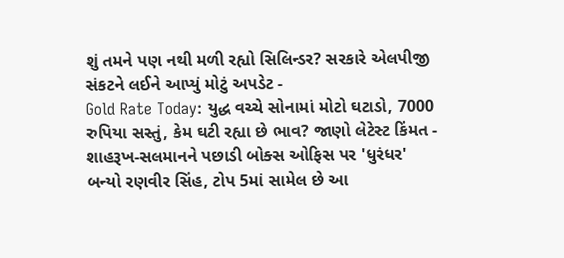શું તમને પણ નથી મળી રહ્યો સિલિન્ડર? સરકારે એલપીજી સંકટને લઈને આપ્યું મોટું અપડેટ -
Gold Rate Today: યુદ્ધ વચ્ચે સોનામાં મોટો ઘટાડો, 7000 રુપિયા સસ્તું, કેમ ઘટી રહ્યા છે ભાવ? જાણો લેટેસ્ટ કિંમત -
શાહરૂખ-સલમાનને પછાડી બોક્સ ઓફિસ પર 'ધુરંધર' બન્યો રણવીર સિંહ, ટોપ 5માં સામેલ છે આ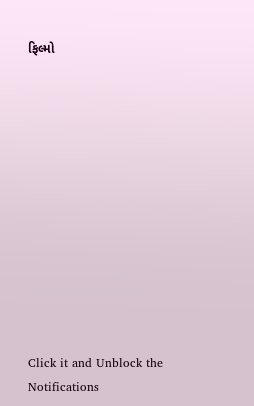ફિલ્મો












Click it and Unblock the Notifications